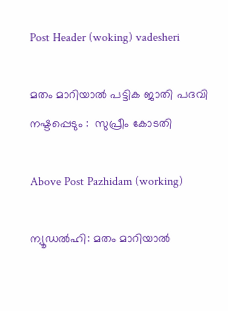Post Header (woking) vadesheri

മതം മാറിയാൽ പട്ടിക ജാതി പദവി നഷ്ടപ്പെടും :  സുപ്രീം കോടതി

Above Post Pazhidam (working)

ന്യൂഡല്‍ഹി: മതം മാറിയാല്‍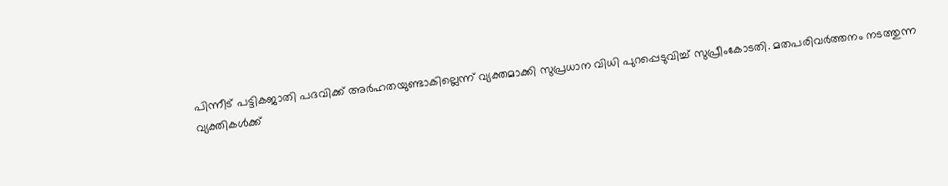പിന്നീട് പട്ടികജാതി പദവിക്ക് അര്‍ഹതയുണ്ടാകില്ലെന്ന് വ്യക്തമാക്കി സുപ്രധാന വിധി പുറപ്പെടുവിച്ച് സുപ്രീംകോടതി. മതപരിവര്‍ത്തനം നടത്തുന്ന വ്യക്തികള്‍ക്ക്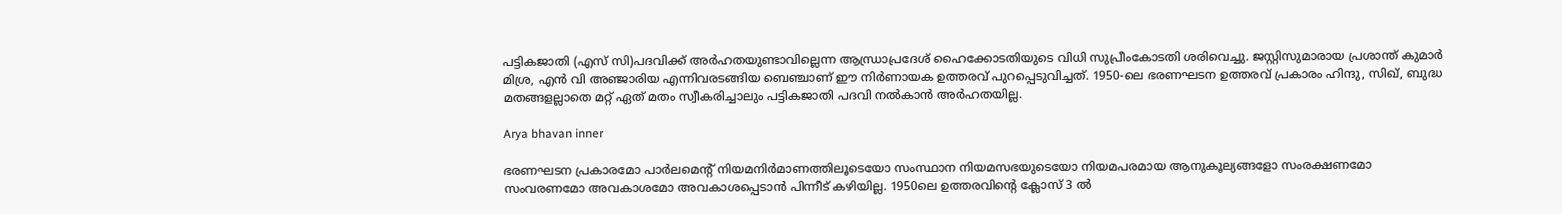പട്ടികജാതി (എസ് സി)പദവിക്ക് അര്‍ഹതയുണ്ടാവില്ലെന്ന ആന്ധ്രാപ്രദേശ് ഹൈക്കോടതിയുടെ വിധി സുപ്രീംകോടതി ശരിവെച്ചു. ജസ്റ്റിസുമാരായ പ്രശാന്ത് കുമാര്‍ മിശ്ര, എന്‍ വി അഞ്ജാരിയ എന്നിവരടങ്ങിയ ബെഞ്ചാണ് ഈ നിര്‍ണായക ഉത്തരവ് പുറപ്പെടുവിച്ചത്. 1950-ലെ ഭരണഘടന ഉത്തരവ് പ്രകാരം ഹിന്ദു, സിഖ്, ബുദ്ധ മതങ്ങളല്ലാതെ മറ്റ് ഏത് മതം സ്വീകരിച്ചാലും പട്ടികജാതി പദവി നല്‍കാന്‍ അര്‍ഹതയില്ല.

Arya bhavan inner

ഭരണഘടന പ്രകാരമോ പാര്‍ലമെന്റ് നിയമനിര്‍മാണത്തിലൂടെയോ സംസ്ഥാന നിയമസഭയുടെയോ നിയമപരമായ ആനുകൂല്യങ്ങളോ സംരക്ഷണമോ സംവരണമോ അവകാശമോ അവകാശപ്പെടാന്‍ പിന്നീട് കഴിയില്ല. 1950ലെ ഉത്തരവിന്റെ ക്ലോസ് 3 ല്‍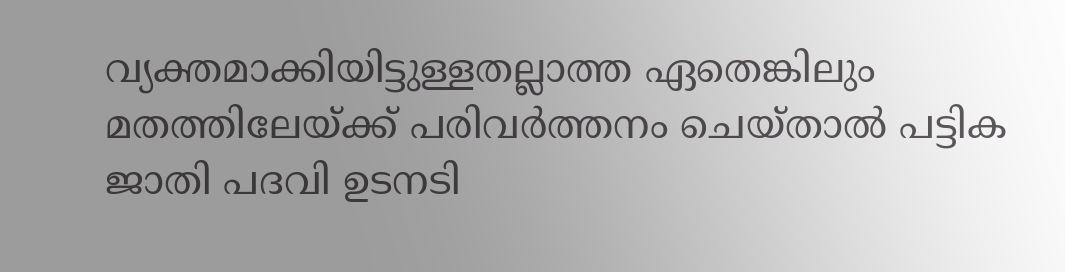വ്യക്തമാക്കിയിട്ടുള്ളതല്ലാത്ത ഏതെങ്കിലും മതത്തിലേയ്ക്ക് പരിവര്‍ത്തനം ചെയ്താല്‍ പട്ടിക ജാതി പദവി ഉടനടി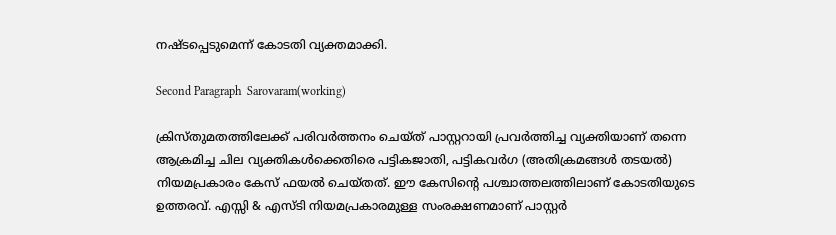നഷ്ടപ്പെടുമെന്ന് കോടതി വ്യക്തമാക്കി.

Second Paragraph  Sarovaram(working)

ക്രിസ്തുമതത്തിലേക്ക് പരിവര്‍ത്തനം ചെയ്ത് പാസ്റ്ററായി പ്രവര്‍ത്തിച്ച വ്യക്തിയാണ് തന്നെ ആക്രമിച്ച ചില വ്യക്തികള്‍ക്കെതിരെ പട്ടികജാതി, പട്ടികവര്‍ഗ (അതിക്രമങ്ങള്‍ തടയല്‍) നിയമപ്രകാരം കേസ് ഫയല്‍ ചെയ്തത്. ഈ കേസിന്റെ പശ്ചാത്തലത്തിലാണ് കോടതിയുടെ ഉത്തരവ്. എസ്സി & എസ്ടി നിയമപ്രകാരമുള്ള സംരക്ഷണമാണ് പാസ്റ്റര്‍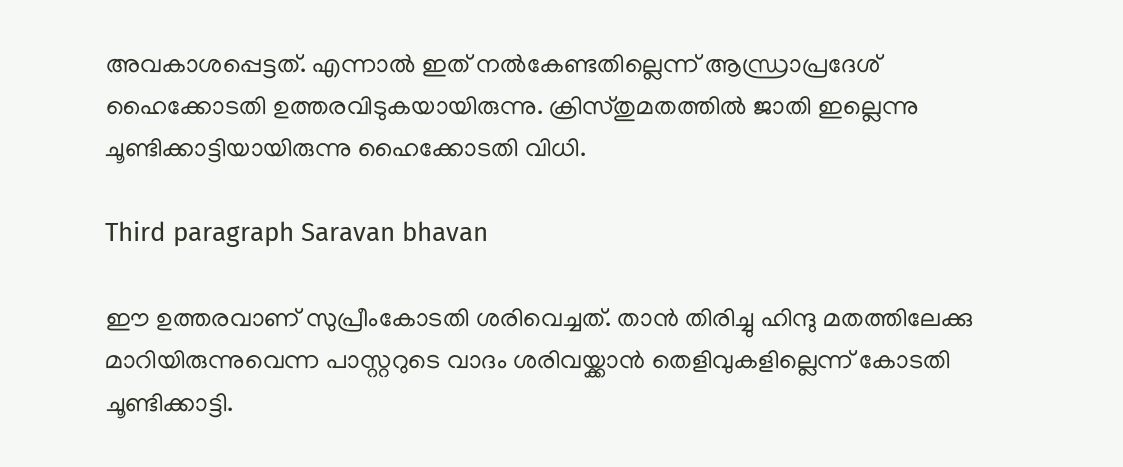അവകാശപ്പെട്ടത്. എന്നാല്‍ ഇത് നല്‍കേണ്ടതില്ലെന്ന് ആന്ധ്രാപ്രദേശ് ഹൈക്കോടതി ഉത്തരവിടുകയായിരുന്നു. ക്രിസ്തുമതത്തില്‍ ജാതി ഇല്ലെന്നു ചൂണ്ടിക്കാട്ടിയായിരുന്നു ഹൈക്കോടതി വിധി.

Third paragraph Saravan bhavan

ഈ ഉത്തരവാണ് സുപ്രീംകോടതി ശരിവെച്ചത്. താന്‍ തിരിച്ചു ഹിന്ദു മതത്തിലേക്കു മാറിയിരുന്നുവെന്ന പാസ്റ്ററുടെ വാദം ശരിവയ്ക്കാന്‍ തെളിവുകളില്ലെന്ന് കോടതി ചൂണ്ടിക്കാട്ടി.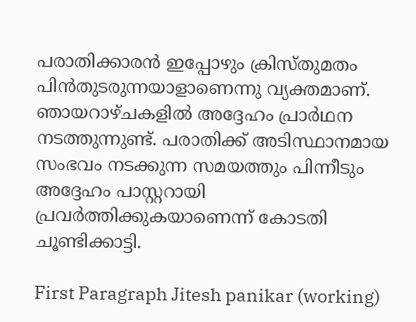പരാതിക്കാരന്‍ ഇപ്പോഴും ക്രിസ്തുമതം പിന്‍തുടരുന്നയാളാണെന്നു വ്യക്തമാണ്. ഞായറാഴ്ചകളില്‍ അദ്ദേഹം പ്രാര്‍ഥന നടത്തുന്നുണ്ട്. പരാതിക്ക് അടിസ്ഥാനമായ സംഭവം നടക്കുന്ന സമയത്തും പിന്നീടും അദ്ദേഹം പാസ്റ്ററായി പ്രവര്‍ത്തിക്കുകയാണെന്ന് കോടതി ചൂണ്ടിക്കാട്ടി.

First Paragraph Jitesh panikar (working)